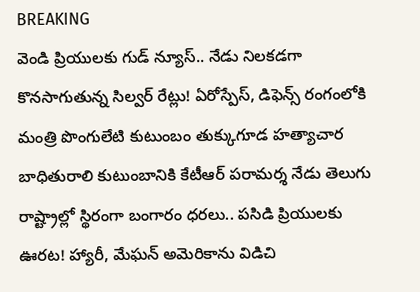BREAKING
వెండి ప్రియులకు గుడ్ న్యూస్.. నేడు నిలకడగా కొనసాగుతున్న సిల్వర్ రేట్లు! ఏరోస్పేస్‌, డిఫెన్స్ రంగంలోకి మంత్రి పొంగులేటి కుటుంబం తుక్కుగూడ హత్యాచార బాధితురాలి కుటుంబానికి కేటీఆర్ పరామర్శ నేడు తెలుగు రాష్ట్రాల్లో స్థిరంగా బంగారం ధరలు.. పసిడి ప్రియులకు ఊరట! హ్యారీ, మేఘన్ అమెరికాను విడిచి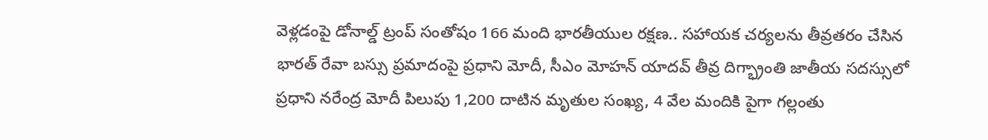వెళ్లడంపై డోనాల్డ్ ట్రంప్ సంతోషం 166 మంది భారతీయుల రక్షణ.. సహాయక చర్యలను తీవ్రతరం చేసిన భారత్ రేవా బస్సు ప్రమాదంపై ప్రధాని మోదీ, సీఎం మోహన్ యాదవ్ తీవ్ర దిగ్భ్రాంతి జాతీయ సదస్సులో ప్రధాని నరేంద్ర మోదీ పిలుపు 1,200 దాటిన మృతుల సంఖ్య, 4 వేల మందికి పైగా గల్లంతు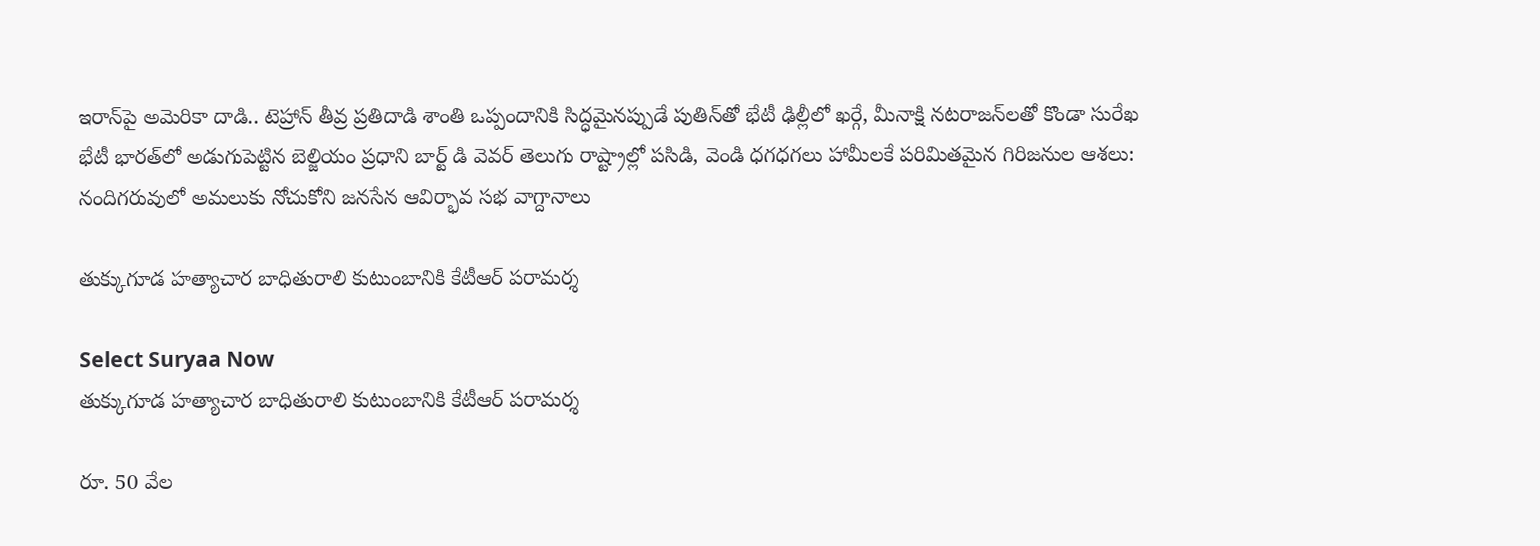ఇరాన్‌పై అమెరికా దాడి.. టెహ్రాన్ తీవ్ర ప్రతిదాడి శాంతి ఒప్పందానికి సిద్ధమైనప్పుడే పుతిన్‌తో భేటీ ఢిల్లీలో ఖర్గే, మీనాక్షి నటరాజన్‌లతో కొండా సురేఖ భేటీ భారత్‌లో అడుగుపెట్టిన బెల్జియం ప్రధాని బార్ట్ డి వెవర్ తెలుగు రాష్ట్రాల్లో పసిడి, వెండి ధగధగలు హామీలకే పరిమితమైన గిరిజనుల ఆశలు: నందిగరువులో అమలుకు నోచుకోని జనసేన ఆవిర్భావ సభ వాగ్దానాలు

తుక్కుగూడ హత్యాచార బాధితురాలి కుటుంబానికి కేటీఆర్ పరామర్శ

Select Suryaa Now
తుక్కుగూడ హత్యాచార బాధితురాలి కుటుంబానికి కేటీఆర్ పరామర్శ

రూ. 50 వేల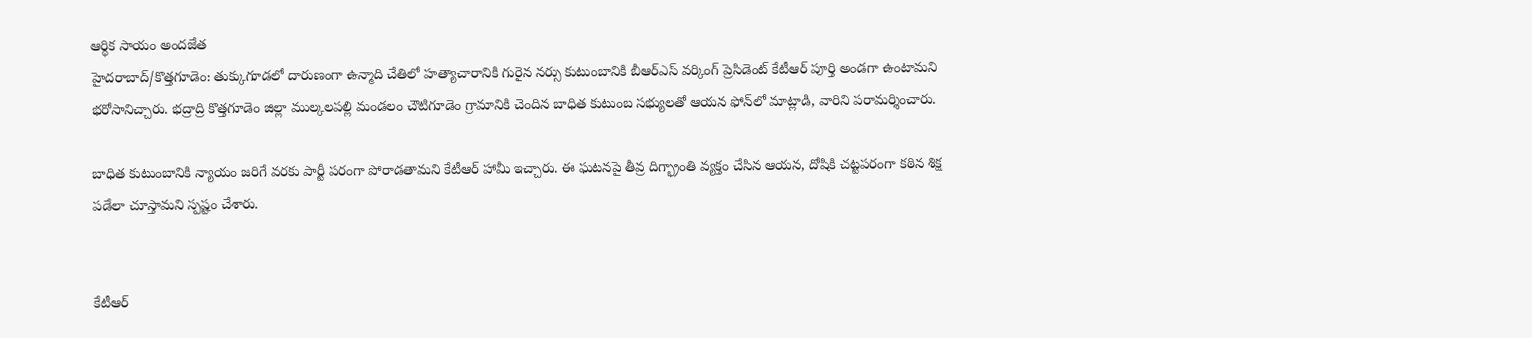ఆర్థిక సాయం అందజేత
హైదరాబాద్/కొత్తగూడెం: తుక్కుగూడలో దారుణంగా ఉన్మాది చేతిలో హత్యాచారానికి గురైన నర్సు కుటుంబానికి బీఆర్‌ఎస్ వర్కింగ్ ప్రెసిడెంట్ కేటీఆర్ పూర్తి అండగా ఉంటామని భరోసానిచ్చారు. భద్రాద్రి కొత్తగూడెం జిల్లా ముల్కలపల్లి మండలం చౌటిగూడెం గ్రామానికి చెందిన బాధిత కుటుంబ సభ్యులతో ఆయన ఫోన్‌లో మాట్లాడి, వారిని పరామర్శించారు.

బాధిత కుటుంబానికి న్యాయం జరిగే వరకు పార్టీ పరంగా పోరాడతామని కేటీఆర్ హామీ ఇచ్చారు. ఈ ఘటనపై తీవ్ర దిగ్భ్రాంతి వ్యక్తం చేసిన ఆయన, దోషికి చట్టపరంగా కఠిన శిక్ష పడేలా చూస్తామని స్పష్టం చేశారు.


కేటీఆర్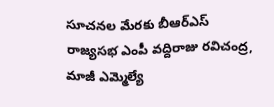సూచనల మేరకు బీఆర్‌ఎస్ రాజ్యసభ ఎంపీ వద్దిరాజు రవిచంద్ర, మాజీ ఎమ్మెల్యే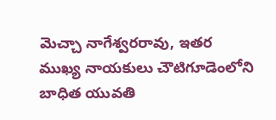మెచ్చా నాగేశ్వరరావు, ఇతర ముఖ్య నాయకులు చౌటిగూడెంలోని బాధిత యువతి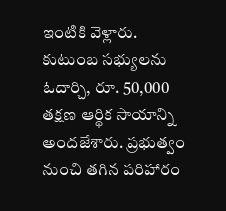ఇంటికి వెళ్లారు. కుటుంబ సభ్యులను ఓదార్చి, రూ. 50,000 తక్షణ ఆర్థిక సాయాన్ని అందజేశారు. ప్రభుత్వం నుంచి తగిన పరిహారం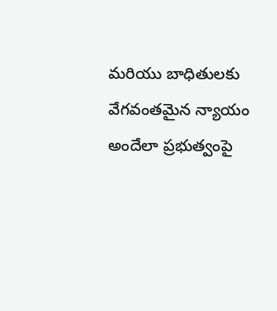మరియు బాధితులకు వేగవంతమైన న్యాయం అందేలా ప్రభుత్వంపై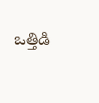ఒత్తిడి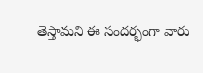తెస్తామని ఈ సందర్భంగా వారు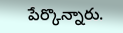పేర్కొన్నారు.